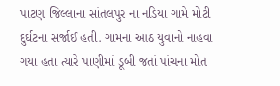પાટણ જિલ્લાના સાંતલપુર ના નડિયા ગામે મોટી દુર્ઘટના સર્જાઈ હતી. ગામના આઠ યુવાનો નાહવા ગયા હતા ત્યારે પાણીમાં ડૂબી જતાં પાંચના મોત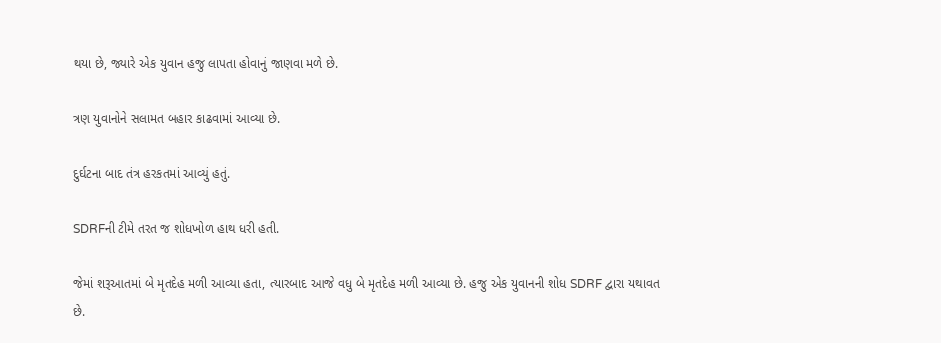થયા છે, જ્યારે એક યુવાન હજુ લાપતા હોવાનું જાણવા મળે છે.

ત્રણ યુવાનોને સલામત બહાર કાઢવામાં આવ્યા છે.

દુર્ઘટના બાદ તંત્ર હરકતમાં આવ્યું હતું.

SDRFની ટીમે તરત જ શોધખોળ હાથ ધરી હતી.

જેમાં શરૂઆતમાં બે મૃતદેહ મળી આવ્યા હતા, ત્યારબાદ આજે વધુ બે મૃતદેહ મળી આવ્યા છે. હજુ એક યુવાનની શોધ SDRF દ્વારા યથાવત છે.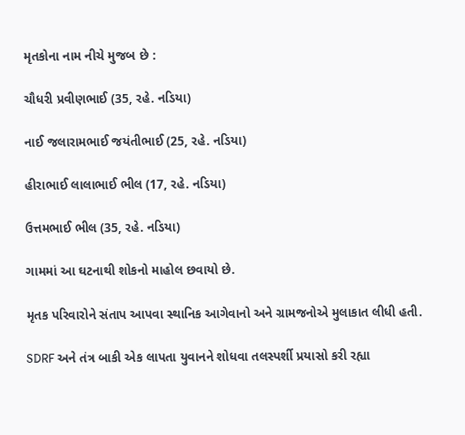મૃતકોના નામ નીચે મુજબ છે :

ચૌધરી પ્રવીણભાઈ (35, રહે. નડિયા)

નાઈ જલારામભાઈ જયંતીભાઈ (25, રહે. નડિયા)

હીરાભાઈ લાલાભાઈ ભીલ (17, રહે. નડિયા)

ઉત્તમભાઈ ભીલ (35, રહે. નડિયા)

ગામમાં આ ઘટનાથી શોકનો માહોલ છવાયો છે.

મૃતક પરિવારોને સંતાપ આપવા સ્થાનિક આગેવાનો અને ગ્રામજનોએ મુલાકાત લીધી હતી.

SDRF અને તંત્ર બાકી એક લાપતા યુવાનને શોધવા તલસ્પર્શી પ્રયાસો કરી રહ્યા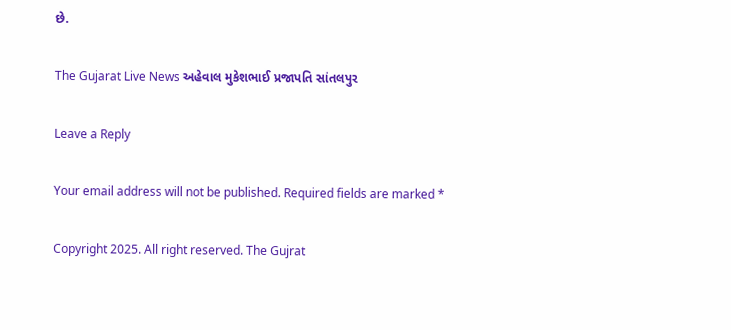છે.

The Gujarat Live News અહેવાલ મુકેશભાઈ પ્રજાપતિ સાંતલપુર

Leave a Reply

Your email address will not be published. Required fields are marked *

Copyright 2025. All right reserved. The Gujrat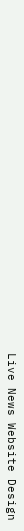Live News Website Design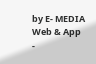by E- MEDIA Web & App -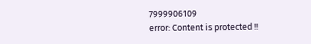7999906109
error: Content is protected !!